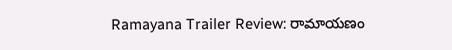Ramayana Trailer Review: రామాయణం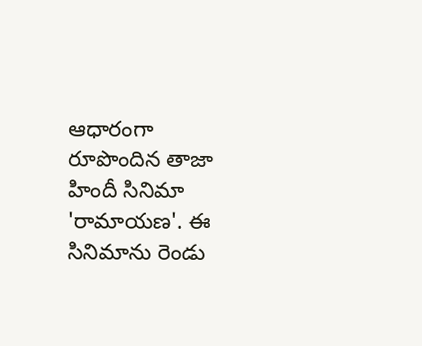ఆధారంగా రూపొందిన తాజా హిందీ సినిమా 'రామాయణ'. ఈ సినిమాను రెండు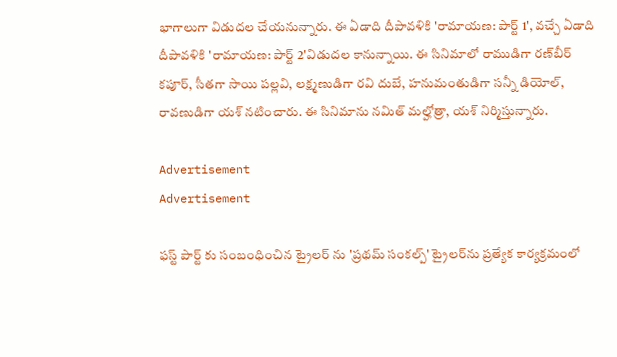భాగాలుగా విడుదల చేయనున్నారు. ఈ ఏడాది దీపావళికి 'రామాయణ: పార్ట్‌ 1', వచ్చే ఏడాది దీపావళికి 'రామాయణ: పార్ట్‌ 2'విడుదల కానున్నాయి. ఈ సినిమాలో రాముడిగా రణ్‌బీర్‌ కపూర్, సీతగా సాయి పల్లవి, లక్ష్మణుడిగా రవి దుబే, హనుమంతుడిగా సన్నీ డియోల్, రావణుడిగా యశ్‌ నటించారు. ఈ సినిమాను నమిత్‌ మల్హోత్రా, యశ్‌ నిర్మిస్తున్నారు.

Advertisement
Advertisement

ఫస్ట్ పార్ట్ కు సంబంధించిన ట్రైలర్‌ ను 'ప్రథమ్ సంకల్ప్' ట్రైలర్‌ను ప్రత్యేక కార్యక్రమంలో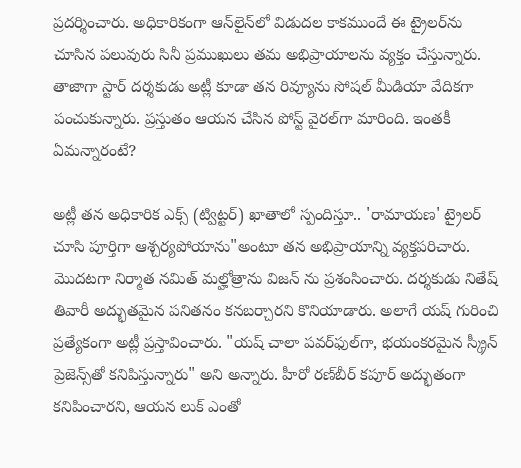ప్రదర్శించారు. అధికారికంగా ఆన్‌లైన్‌లో విడుదల కాకముందే ఈ ట్రైలర్‌ను చూసిన పలువురు సినీ ప్రముఖులు తమ అభిప్రాయాలను వ్యక్తం చేస్తున్నారు. తాజాగా స్టార్ దర్శకుడు అట్లీ కూడా తన రివ్యూను సోషల్ మీడియా వేదికగా పంచుకున్నారు. ప్రస్తుతం ఆయన చేసిన పోస్ట్ వైరల్‌గా మారింది. ఇంతకీ ఏమన్నారంటే?

అట్లీ తన అధికారిక ఎక్స్ (ట్విట్టర్) ఖాతాలో స్పందిస్తూ.. 'రామాయణ' ట్రైలర్ చూసి పూర్తిగా ఆశ్చర్యపోయాను"అంటూ తన అభిప్రాయాన్ని వ్యక్తపరిచారు. మొదటగా నిర్మాత నమిత్ మల్హోత్రాను విజన్ ను ప్రశంసించారు. దర్శకుడు నితేష్ తివారీ అద్భుతమైన పనితనం కనబర్చారని కొనియాడారు. అలాగే యష్ గురించి ప్రత్యేకంగా అట్లీ ప్రస్తావించారు. "యష్ చాలా పవర్‌ఫుల్‌గా, భయంకరమైన స్క్రీన్ ప్రెజెన్స్‌తో కనిపిస్తున్నారు" అని అన్నారు. హీరో రణ్‌బీర్ కపూర్ అద్భుతంగా కనిపించారని, ఆయన లుక్ ఎంతో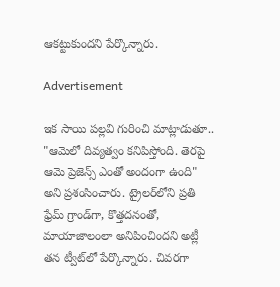ఆకట్టుకుందని పేర్కొన్నారు.

Advertisement

ఇక సాయి పల్లవి గురించి మాట్లాడుతూ.. "ఆమెలో దివ్యత్వం కనిపిస్తోంది. తెరపై ఆమె ప్రెజెన్స్ ఎంతో అందంగా ఉంది" అని ప్రశంసించారు. ట్రైలర్‌లోని ప్రతి ఫ్రేమ్ గ్రాండ్‌గా, కొత్తదనంతో, మాయాజాలంలా అనిపించిందని అట్లీ తన ట్వీట్‌లో పేర్కొన్నారు. చివరగా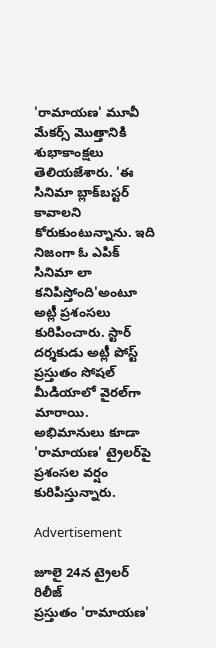'రామాయణ' మూవీ మేకర్స్ మొత్తానికి శుభాకాంక్షలు తెలియజేశారు. 'ఈ సినిమా బ్లాక్‌బస్టర్ కావాలని కోరుకుంటున్నాను. ఇది నిజంగా ఓ ఎపిక్ సినిమా లా కనిపిస్తోంది'అంటూ అట్లీ ప్రశంసలు కురిపించారు. స్టార్ దర్శకుడు అట్లీ పోస్ట్ ప్రస్తుతం సోషల్ మీడియాలో వైరల్‌గా మారాయి. అభిమానులు కూడా 'రామాయణ' ట్రైలర్‌పై ప్రశంసల వర్షం కురిపిస్తున్నారు.

Advertisement

జూలై 24న ట్రైలర్ రిలీజ్
ప్రస్తుతం 'రామాయణ'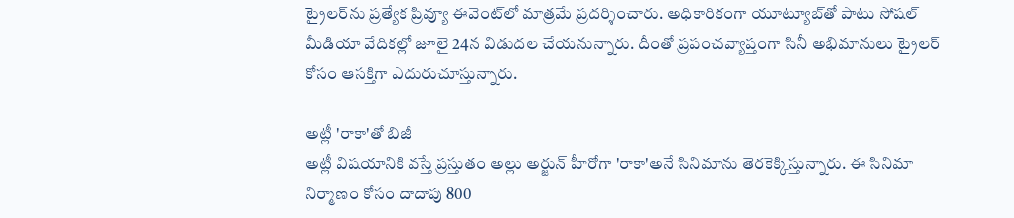ట్రైలర్‌ను ప్రత్యేక ప్రివ్యూ ఈవెంట్‌లో మాత్రమే ప్రదర్శించారు. అధికారికంగా యూట్యూబ్‌తో పాటు సోషల్ మీడియా వేదికల్లో జూలై 24న విడుదల చేయనున్నారు. దీంతో ప్రపంచవ్యాప్తంగా సినీ అభిమానులు ట్రైలర్ కోసం ఆసక్తిగా ఎదురుచూస్తున్నారు.

అట్లీ 'రాకా'తో బిజీ
అట్లీ విషయానికి వస్తే ప్రస్తుతం అల్లు అర్జున్ హీరోగా 'రాకా'అనే సినిమాను తెరకెక్కిస్తున్నారు. ఈ సినిమా నిర్మాణం కోసం దాదాపు 800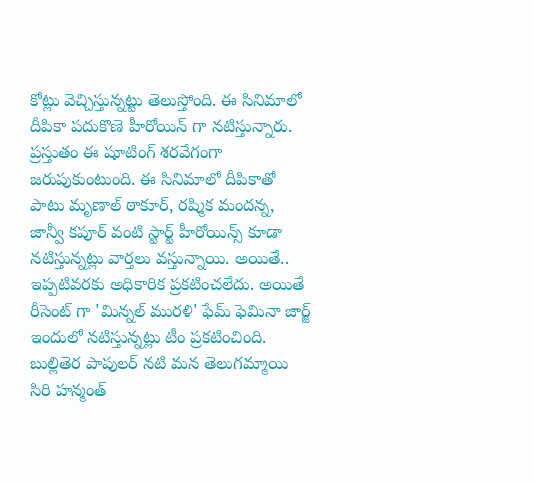కోట్లు వెచ్చిస్తున్నట్టు తెలుస్తోంది. ఈ సినిమాలో దీపికా పదుకొణె హీరోయిన్ గా నటిస్తున్నారు. ప్రస్తుతం ఈ షూటింగ్ శరవేగంగా జరుపుకుంటుంది. ఈ సినిమాలో దీపికాతో పాటు మృణాల్ ఠాకూర్, రష్మిక మందన్న, జాన్వీ కపూర్ వంటి స్టార్ట్ హీరోయిన్స్ కూడా నటిస్తున్నట్లు వార్తలు వస్తున్నాయి. అయితే.. ఇప్పటివరకు అధికారిక ప్రకటించలేదు. అయితే రీసెంట్ గా 'మిన్నల్ మురళి' ఫేమ్ ఫెమినా జార్జ్ ఇందులో నటిస్తున్నట్లు టీం ప్రకటించింది. బుల్లితెర పాపులర్ నటి మన తెలుగమ్మాయి సిరి హన్మంత్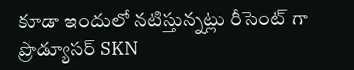కూడా ఇందులో నటిస్తున్నట్లు రీసెంట్ గా ప్రొడ్యూసర్ SKN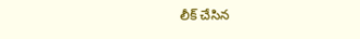లీక్ చేసిన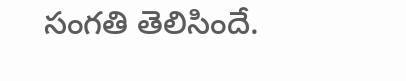సంగతి తెలిసిందే.